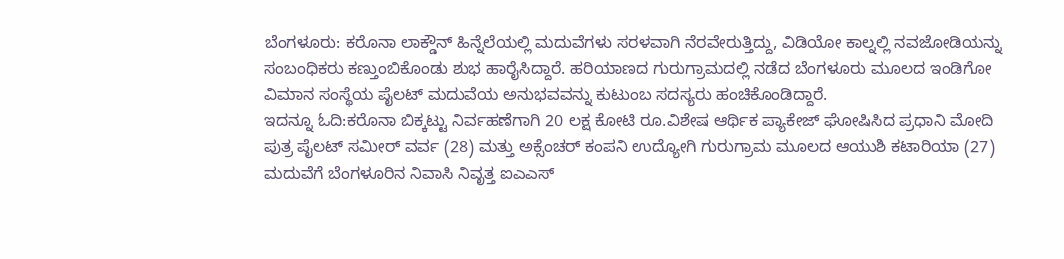ಬೆಂಗಳೂರು: ಕರೊನಾ ಲಾಕ್ಡೌನ್ ಹಿನ್ನೆಲೆಯಲ್ಲಿ ಮದುವೆಗಳು ಸರಳವಾಗಿ ನೆರವೇರುತ್ತಿದ್ದು, ವಿಡಿಯೋ ಕಾಲ್ನಲ್ಲಿ ನವಜೋಡಿಯನ್ನು ಸಂಬಂಧಿಕರು ಕಣ್ತುಂಬಿಕೊಂಡು ಶುಭ ಹಾರೈಸಿದ್ದಾರೆ. ಹರಿಯಾಣದ ಗುರುಗ್ರಾಮದಲ್ಲಿ ನಡೆದ ಬೆಂಗಳೂರು ಮೂಲದ ಇಂಡಿಗೋ ವಿಮಾನ ಸಂಸ್ಥೆಯ ಪೈಲಟ್ ಮದುವೆಯ ಅನುಭವವನ್ನು ಕುಟುಂಬ ಸದಸ್ಯರು ಹಂಚಿಕೊಂಡಿದ್ದಾರೆ.
ಇದನ್ನೂ ಓದಿ:ಕರೊನಾ ಬಿಕ್ಕಟ್ಟು ನಿರ್ವಹಣೆಗಾಗಿ 20 ಲಕ್ಷ ಕೋಟಿ ರೂ.ವಿಶೇಷ ಆರ್ಥಿಕ ಪ್ಯಾಕೇಜ್ ಘೋಷಿಸಿದ ಪ್ರಧಾನಿ ಮೋದಿ
ಪುತ್ರ ಪೈಲಟ್ ಸಮೀರ್ ವರ್ವ (28) ಮತ್ತು ಅಕ್ಸೆಂಚರ್ ಕಂಪನಿ ಉದ್ಯೋಗಿ ಗುರುಗ್ರಾಮ ಮೂಲದ ಆಯುಶಿ ಕಟಾರಿಯಾ (27) ಮದುವೆಗೆ ಬೆಂಗಳೂರಿನ ನಿವಾಸಿ ನಿವೃತ್ತ ಐಎಎಸ್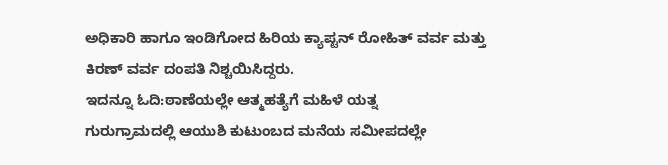ಅಧಿಕಾರಿ ಹಾಗೂ ಇಂಡಿಗೋದ ಹಿರಿಯ ಕ್ಯಾಪ್ಟನ್ ರೋಹಿತ್ ವರ್ವ ಮತ್ತು ಕಿರಣ್ ವರ್ವ ದಂಪತಿ ನಿಶ್ಚಯಿಸಿದ್ದರು.
ಇದನ್ನೂ ಓದಿ:ಠಾಣೆಯಲ್ಲೇ ಆತ್ಮಹತ್ಯೆಗೆ ಮಹಿಳೆ ಯತ್ನ
ಗುರುಗ್ರಾಮದಲ್ಲಿ ಆಯುಶಿ ಕುಟುಂಬದ ಮನೆಯ ಸಮೀಪದಲ್ಲೇ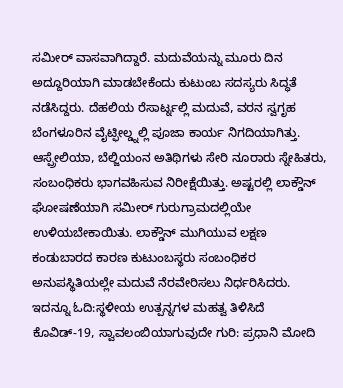ಸಮೀರ್ ವಾಸವಾಗಿದ್ದಾರೆ. ಮದುವೆಯನ್ನು ಮೂರು ದಿನ ಅದ್ದೂರಿಯಾಗಿ ಮಾಡಬೇಕೆಂದು ಕುಟುಂಬ ಸದಸ್ಯರು ಸಿದ್ಧತೆ ನಡೆಸಿದ್ದರು. ದೆಹಲಿಯ ರೆಸಾರ್ಟ್ನಲ್ಲಿ ಮದುವೆ, ವರನ ಸ್ವಗೃಹ ಬೆಂಗಳೂರಿನ ವೈಟ್ಫೀಲ್ಡ್ನಲ್ಲಿ ಪೂಜಾ ಕಾರ್ಯ ನಿಗದಿಯಾಗಿತ್ತು. ಆಸ್ಪ್ರೇಲಿಯಾ, ಬೆಲ್ಜಿಯಂನ ಅತಿಥಿಗಳು ಸೇರಿ ನೂರಾರು ಸ್ನೇಹಿತರು, ಸಂಬಂಧಿಕರು ಭಾಗವಹಿಸುವ ನಿರೀಕ್ಷೆಯಿತ್ತು. ಅಷ್ಟರಲ್ಲಿ ಲಾಕ್ಡೌನ್ ಘೋಷಣೆಯಾಗಿ ಸಮೀರ್ ಗುರುಗ್ರಾಮದಲ್ಲಿಯೇ ಉಳಿಯಬೇಕಾಯಿತು. ಲಾಕ್ಡೌನ್ ಮುಗಿಯುವ ಲಕ್ಷಣ ಕಂಡುಬಾರದ ಕಾರಣ ಕುಟುಂಬಸ್ಥರು ಸಂಬಂಧಿಕರ ಅನುಪಸ್ಥಿತಿಯಲ್ಲೇ ಮದುವೆ ನೆರವೇರಿಸಲು ನಿರ್ಧರಿಸಿದರು.
ಇದನ್ನೂ ಓದಿ:ಸ್ಥಳೀಯ ಉತ್ಪನ್ನಗಳ ಮಹತ್ವ ತಿಳಿಸಿದೆ ಕೊವಿಡ್-19, ಸ್ವಾವಲಂಬಿಯಾಗುವುದೇ ಗುರಿ: ಪ್ರಧಾನಿ ಮೋದಿ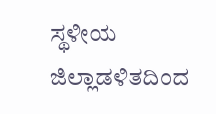ಸ್ಥಳೀಯ ಜಿಲ್ಲಾಡಳಿತದಿಂದ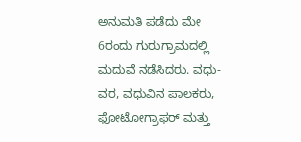ಅನುಮತಿ ಪಡೆದು ಮೇ 6ರಂದು ಗುರುಗ್ರಾಮದಲ್ಲಿ ಮದುವೆ ನಡೆಸಿದರು. ವಧು-ವರ, ವಧುವಿನ ಪಾಲಕರು, ಫೋಟೋಗ್ರಾಫರ್ ಮತ್ತು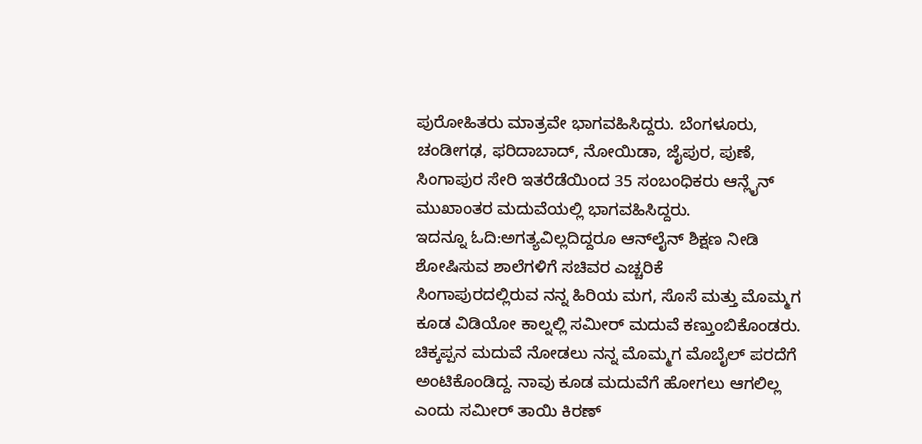ಪುರೋಹಿತರು ಮಾತ್ರವೇ ಭಾಗವಹಿಸಿದ್ದರು. ಬೆಂಗಳೂರು, ಚಂಡೀಗಢ, ಫರಿದಾಬಾದ್, ನೋಯಿಡಾ, ಜೈಪುರ, ಪುಣೆ, ಸಿಂಗಾಪುರ ಸೇರಿ ಇತರೆಡೆಯಿಂದ 35 ಸಂಬಂಧಿಕರು ಆನ್ಲೈನ್ ಮುಖಾಂತರ ಮದುವೆಯಲ್ಲಿ ಭಾಗವಹಿಸಿದ್ದರು.
ಇದನ್ನೂ ಓದಿ:ಅಗತ್ಯವಿಲ್ಲದಿದ್ದರೂ ಆನ್‌ಲೈನ್ ಶಿಕ್ಷಣ ನೀಡಿ ಶೋಷಿಸುವ ಶಾಲೆಗಳಿಗೆ ಸಚಿವರ ಎಚ್ಚರಿಕೆ
ಸಿಂಗಾಪುರದಲ್ಲಿರುವ ನನ್ನ ಹಿರಿಯ ಮಗ, ಸೊಸೆ ಮತ್ತು ಮೊಮ್ಮಗ ಕೂಡ ವಿಡಿಯೋ ಕಾಲ್ನಲ್ಲಿ ಸಮೀರ್ ಮದುವೆ ಕಣ್ತುಂಬಿಕೊಂಡರು. ಚಿಕ್ಕಪ್ಪನ ಮದುವೆ ನೋಡಲು ನನ್ನ ಮೊಮ್ಮಗ ಮೊಬೈಲ್ ಪರದೆಗೆ ಅಂಟಿಕೊಂಡಿದ್ದ. ನಾವು ಕೂಡ ಮದುವೆಗೆ ಹೋಗಲು ಆಗಲಿಲ್ಲ ಎಂದು ಸಮೀರ್ ತಾಯಿ ಕಿರಣ್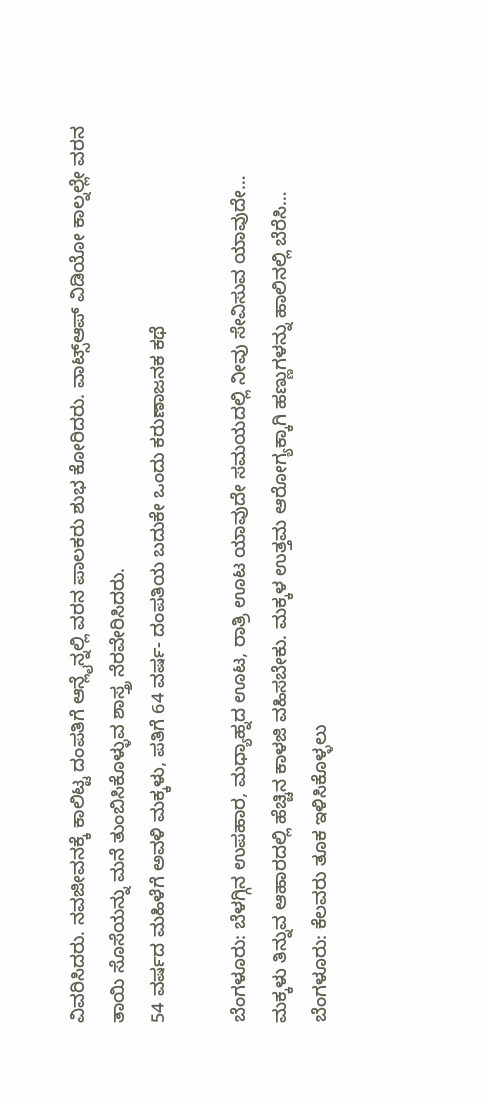ವಿವರಿಸಿದರು. ನವಜೀವನಕ್ಕೆ ಕಾಲಿಟ್ಟ ದಂಪತಿಗೆ ಆನ್ಲೈನ್ನಲ್ಲಿ ವರನ ಪಾಲಕರು ಶುಭ ಕೋರಿದರು. ವಾಟ್ಸ್ಆಪ್ ವಿಡಿಯೋ ಕಾಲ್ನಲ್ಲೇ ವರನ ತಾಯಿ ಸೊಸೆಯನ್ನು ಮನೆ ತುಂಬಿಸಿಕೊಳ್ಳುವ ಶಾಸ್ತ್ರ ನೆರವೇರಿಸಿದರು.
54 ವರ್ಷದ ಮಹಿಳೆಗೆ ಅವಳಿ ಮಕ್ಕಳು, ಪತಿಗೆ 64 ವರ್ಷ- ದಂಪತಿಯ ಬದುಕೇ ಒಂದು ಕರುಣಾಜನಕ ಕಥೆ

ಬೆಂಗಳೂರು: ಬೆಳಗ್ಗಿನ ಉಪಹಾರ, ಮಧ್ಯಾಹ್ನದ ಊಟ, ರಾತ್ರಿ ಊಟ ಯಾವುದೇ ಸಮಯದಲ್ಲಿ ನೀವು ಸೇವಿಸುವ ಯಾವುದೇ…
ಮಕ್ಕಳು ತಿನ್ನುವ ಆಹಾರದಲ್ಲಿ ಹೆಚ್ಚಿನ ಕಾಳಜಿ ವಹಿಸಬೇಕು. ಮಕ್ಕಳ ಉತ್ತಮ ಆರೋಗ್ಯಕ್ಕಾಗಿ ಹಣ್ಣುಗಳನ್ನು ಹಾಲಿನಲ್ಲಿ ಬೆರೆಸಿ…
ಬೆಂಗಳೂರು: ಕೆಲವರು ತೂಕ ಇಳಿಸಿಕೊಳ್ಳಲು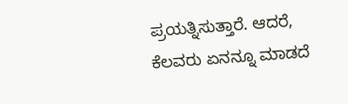ಪ್ರಯತ್ನಿಸುತ್ತಾರೆ. ಆದರೆ, ಕೆಲವರು ಏನನ್ನೂ ಮಾಡದೆ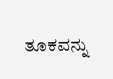ತೂಕವನ್ನು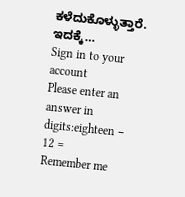ಕಳೆದುಕೊಳ್ಳುತ್ತಾರೆ. ಇದಕ್ಕೆ…
Sign in to your account
Please enter an answer in digits:eighteen − 12 =
Remember me